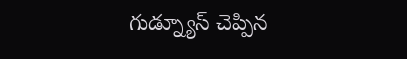గుడ్న్యూస్ చెప్పిన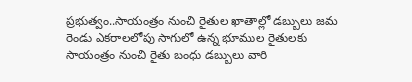ప్రభుత్వం..సాయంత్రం నుంచి రైతుల ఖాతాల్లో డబ్బులు జమ
రెండు ఎకరాలలోపు సాగులో ఉన్న భూముల రైతులకు సాయంత్రం నుంచి రైతు బంధు డబ్బులు వారి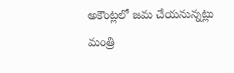అకౌంట్లలో జమ చేయనున్నట్లు మంత్రి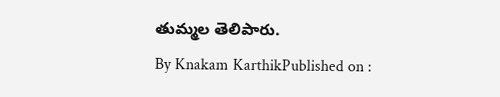తుమ్మల తెలిపారు.
By Knakam KarthikPublished on :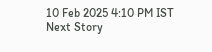10 Feb 2025 4:10 PM IST
Next Story